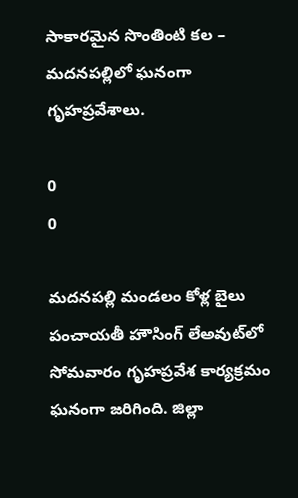సాకారమైన సొంతింటి కల – మదనపల్లిలో ఘనంగా గృహప్రవేశాలు.

0
0

మదనపల్లి మండలం కోళ్ల బైలు పంచాయతీ హౌసింగ్ లేఅవుట్‌లో సోమవారం గృహప్రవేశ కార్యక్రమం ఘనంగా జరిగింది. జిల్లా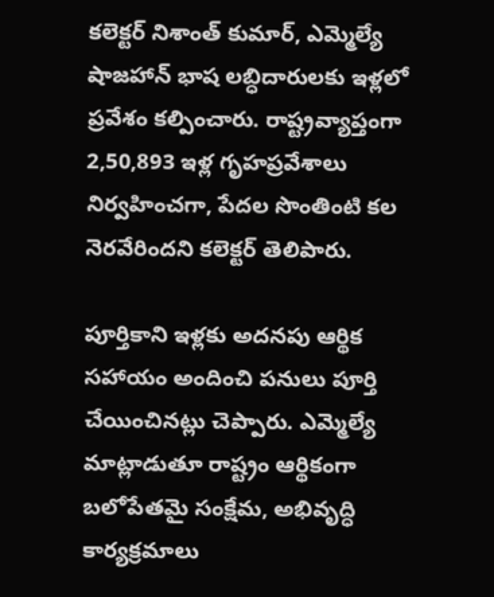కలెక్టర్ నిశాంత్ కుమార్, ఎమ్మెల్యే షాజహాన్ భాష లబ్ధిదారులకు ఇళ్లలో ప్రవేశం కల్పించారు. రాష్ట్రవ్యాప్తంగా 2,50,893 ఇళ్ల గృహప్రవేశాలు నిర్వహించగా, పేదల సొంతింటి కల నెరవేరిందని కలెక్టర్ తెలిపారు.

పూర్తికాని ఇళ్లకు అదనపు ఆర్థిక సహాయం అందించి పనులు పూర్తి చేయించినట్లు చెప్పారు. ఎమ్మెల్యే మాట్లాడుతూ రాష్ట్రం ఆర్థికంగా బలోపేతమై సంక్షేమ, అభివృద్ధి కార్యక్రమాలు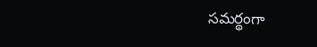సమర్థంగా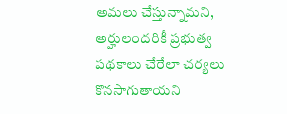అమలు చేస్తున్నామని, అర్హులందరికీ ప్రభుత్వ పథకాలు చేరేలా చర్యలు కొనసాగుతాయని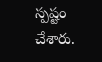స్పష్టం చేశారు.